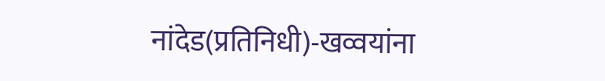नांदेड(प्रतिनिधी)-खव्वयांना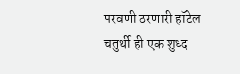परवणी ठरणारी हॉटेल चतुर्थी ही एक शुध्द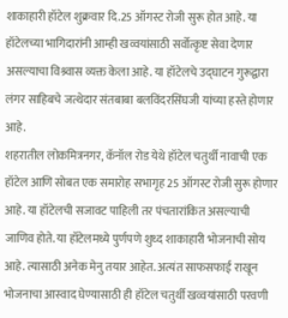शाकाहारी हॉटेल शुक्रवार दि.25 ऑगस्ट रोजी सुरू होत आहे. या हॉटेलच्या भागिदारांनी आम्ही खव्वयांसाठी सर्वोत्कृष्ट सेवा देणार असल्याचा विश्र्वास व्यक्त केला आहे. या हॉटेलचे उद्घाटन गुरूद्वारा लंगर साहिबचे जत्थेदार संतबाबा बलविंदरसिंघजी यांच्या हस्ते होणार आहे.
शहरातील लोकमित्रनगर, कॅनॉल रोड येथे हॉटेल चतुर्थी नावाची एक हॉटेल आणि सोबत एक समारोह सभागृह 25 ऑगस्ट रोजी सुरू होणार आहे. या हॉटेलची सजावट पाहिली तर पंचतारांकित असल्याची जाणिव होते. या हॉटेलमध्ये पुर्णपणे शुध्द शाकाहारी भोजनाची सोय आहे. त्यासाठी अनेक मेनु तयार आहेत. अत्यंत साफसफाई राखून भोजनाचा आस्वाद घेण्यासाठी ही हॉटेल चतुर्थी खव्वयांसाठी परवणी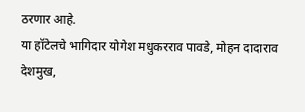ठरणार आहे.
या हॉटेलचे भागिदार योगेश मधुकरराव पावडे, मोहन दादाराव देशमुख,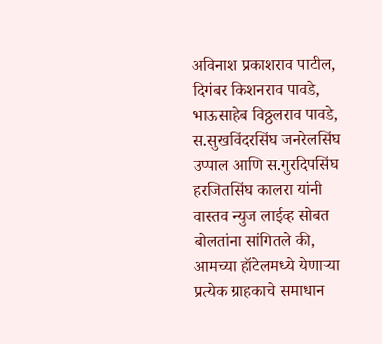अविनाश प्रकाशराव पाटील, दिगंबर किशनराव पावडे, भाऊसाहेब विठ्ठलराव पावडे, स.सुखविंदरसिंघ जनरेलसिंघ उप्पाल आणि स.गुरदिपसिंघ हरजितसिंघ कालरा यांनी वास्तव न्युज लाईव्ह सोबत बोलतांना सांगितले की, आमच्या हॉटेलमध्ये येणाऱ्या प्रत्येक ग्राहकाचे समाधान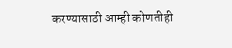करण्यासाठी आम्ही कोणतीही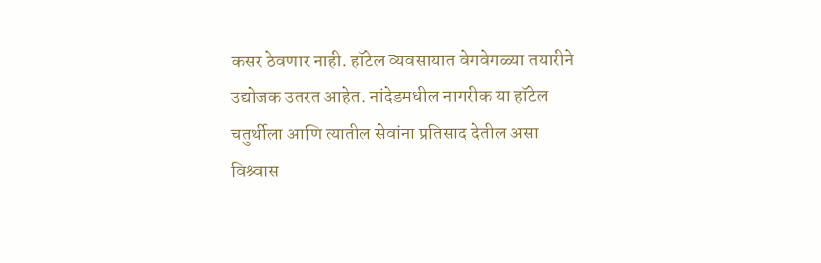कसर ठेवणार नाही. हॉटेल व्यवसायात वेगवेगळ्या तयारीने उद्योजक उतरत आहेत. नांदेडमधील नागरीक या हॉटेल चतुर्थीला आणि त्यातील सेवांना प्रतिसाद देतील असा विश्र्वास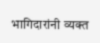भागिदारांनी व्यक्त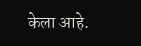केला आहे.